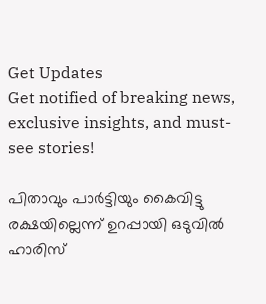Get Updates
Get notified of breaking news, exclusive insights, and must-see stories!

പിതാവും പാര്‍ട്ടിയും കൈവിട്ടു രക്ഷയില്ലെന്ന് ഉറപ്പായി ഒടുവില്‍ ഹാരിസ്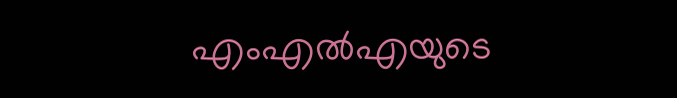എംഎല്‍എയുടെ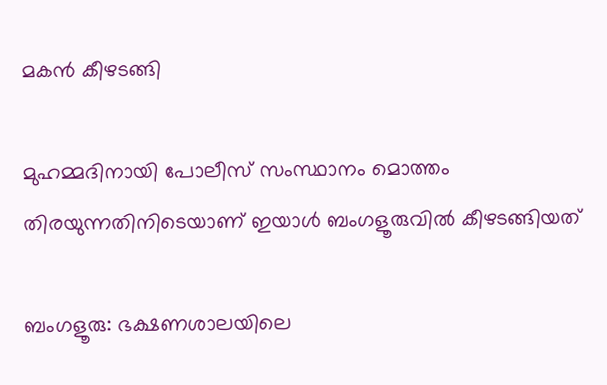മകന്‍ കീഴടങ്ങി

മുഹമ്മദിനായി പോലീസ് സംസ്ഥാനം മൊത്തം തിരയുന്നതിനിടെയാണ് ഇയാള്‍ ബംഗളൂരുവില്‍ കീഴടങ്ങിയത്

ബംഗളൂരു: ഭക്ഷണശാലയിലെ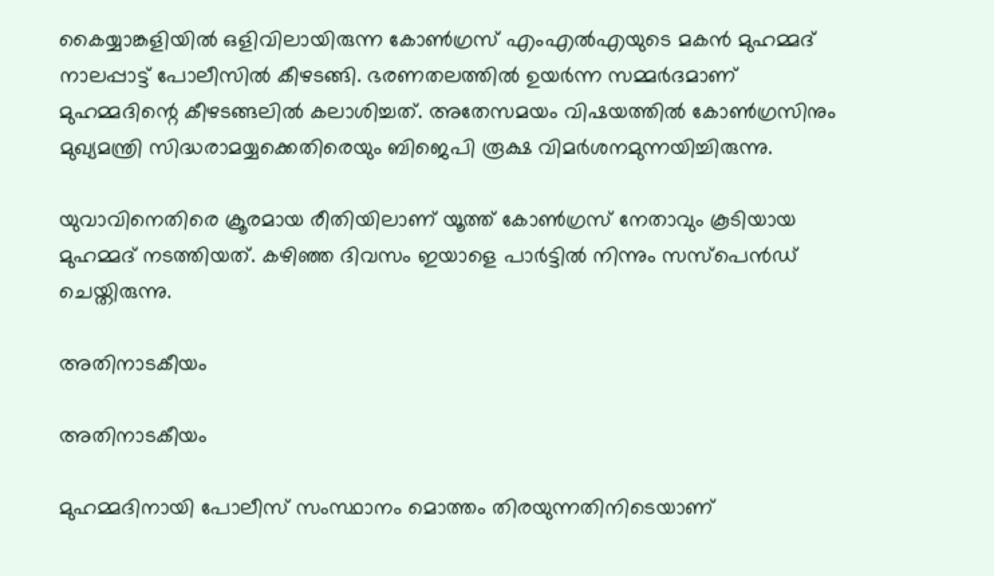കൈയ്യാങ്കളിയില്‍ ഒളിവിലായിരുന്ന കോണ്‍ഗ്രസ് എംഎല്‍എയുടെ മകന്‍ മുഹമ്മദ് നാലപ്പാട്ട് പോലീസില്‍ കീഴടങ്ങി. ഭരണതലത്തില്‍ ഉയര്‍ന്ന സമ്മര്‍ദമാണ് മുഹമ്മദിന്റെ കീഴടങ്ങലില്‍ കലാശിച്ചത്. അതേസമയം വിഷയത്തില്‍ കോണ്‍ഗ്രസിനും മുഖ്യമന്ത്രി സിദ്ധരാമയ്യക്കെതിരെയും ബിജെപി രൂക്ഷ വിമര്‍ശനമുന്നയിച്ചിരുന്നു.

യുവാവിനെതിരെ ക്രൂരമായ രീതിയിലാണ് യൂത്ത് കോണ്‍ഗ്രസ് നേതാവും കൂടിയായ മുഹമ്മദ് നടത്തിയത്. കഴിഞ്ഞ ദിവസം ഇയാളെ പാര്‍ട്ടില്‍ നിന്നും സസ്‌പെന്‍ഡ് ചെയ്തിരുന്നു.

അതിനാടകീയം

അതിനാടകീയം

മുഹമ്മദിനായി പോലീസ് സംസ്ഥാനം മൊത്തം തിരയുന്നതിനിടെയാണ്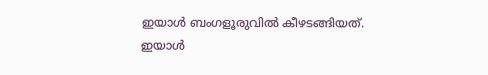ഇയാള്‍ ബംഗളൂരുവില്‍ കീഴടങ്ങിയത്. ഇയാള്‍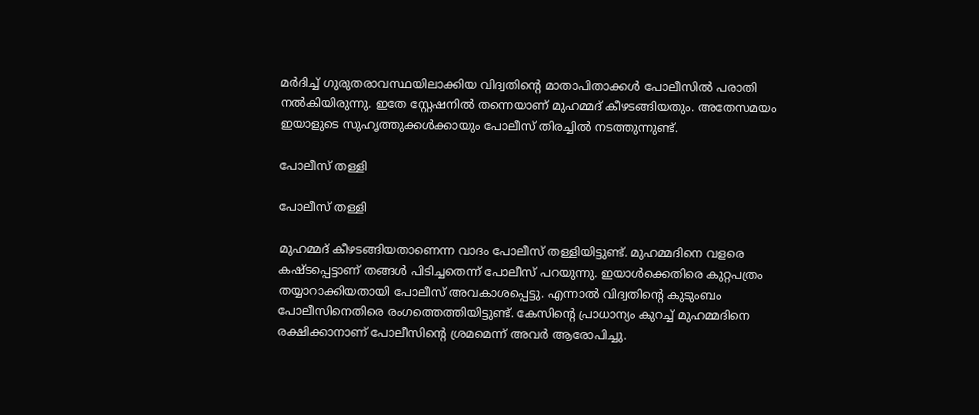മര്‍ദിച്ച് ഗുരുതരാവസ്ഥയിലാക്കിയ വിദ്വതിന്റെ മാതാപിതാക്കള്‍ പോലീസില്‍ പരാതി നല്‍കിയിരുന്നു. ഇതേ സ്റ്റേഷനില്‍ തന്നെയാണ് മുഹമ്മദ് കീഴടങ്ങിയതും. അതേസമയം ഇയാളുടെ സുഹൃത്തുക്കള്‍ക്കായും പോലീസ് തിരച്ചില്‍ നടത്തുന്നുണ്ട്.

പോലീസ് തള്ളി

പോലീസ് തള്ളി

മുഹമ്മദ് കീഴടങ്ങിയതാണെന്ന വാദം പോലീസ് തള്ളിയിട്ടുണ്ട്. മുഹമ്മദിനെ വളരെ കഷ്ടപ്പെട്ടാണ് തങ്ങള്‍ പിടിച്ചതെന്ന് പോലീസ് പറയുന്നു. ഇയാള്‍ക്കെതിരെ കുറ്റപത്രം തയ്യാറാക്കിയതായി പോലീസ് അവകാശപ്പെട്ടു. എന്നാല്‍ വിദ്വതിന്റെ കുടുംബം പോലീസിനെതിരെ രംഗത്തെത്തിയിട്ടുണ്ട്. കേസിന്റെ പ്രാധാന്യം കുറച്ച് മുഹമ്മദിനെ രക്ഷിക്കാനാണ് പോലീസിന്റെ ശ്രമമെന്ന് അവര്‍ ആരോപിച്ചു.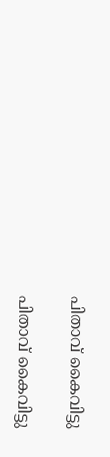പിതാവ് കൈവിട്ടു

പിതാവ് കൈവിട്ടു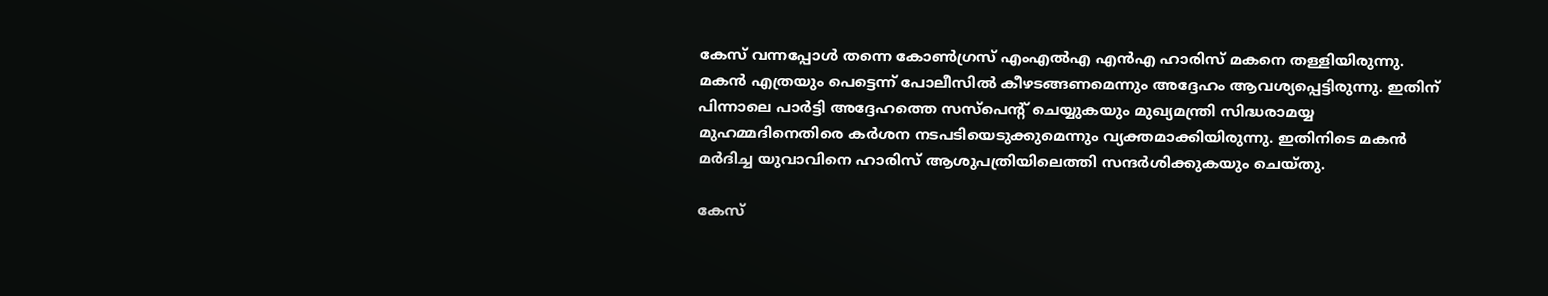കേസ് വന്നപ്പോള്‍ തന്നെ കോണ്‍ഗ്രസ് എംഎല്‍എ എന്‍എ ഹാരിസ് മകനെ തള്ളിയിരുന്നു. മകന്‍ എത്രയും പെട്ടെന്ന് പോലീസില്‍ കീഴടങ്ങണമെന്നും അദ്ദേഹം ആവശ്യപ്പെട്ടിരുന്നു. ഇതിന് പിന്നാലെ പാര്‍ട്ടി അദ്ദേഹത്തെ സസ്‌പെന്റ് ചെയ്യുകയും മുഖ്യമന്ത്രി സിദ്ധരാമയ്യ മുഹമ്മദിനെതിരെ കര്‍ശന നടപടിയെടുക്കുമെന്നും വ്യക്തമാക്കിയിരുന്നു. ഇതിനിടെ മകന്‍ മര്‍ദിച്ച യുവാവിനെ ഹാരിസ് ആശുപത്രിയിലെത്തി സന്ദര്‍ശിക്കുകയും ചെയ്തു.

കേസ്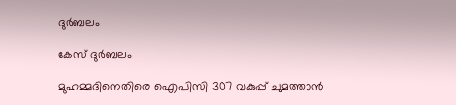ദുര്‍ബലം

കേസ് ദുര്‍ബലം

മുഹമ്മദിനെതിരെ ഐപിസി 307 വകുപ്പ് ചുമത്താന്‍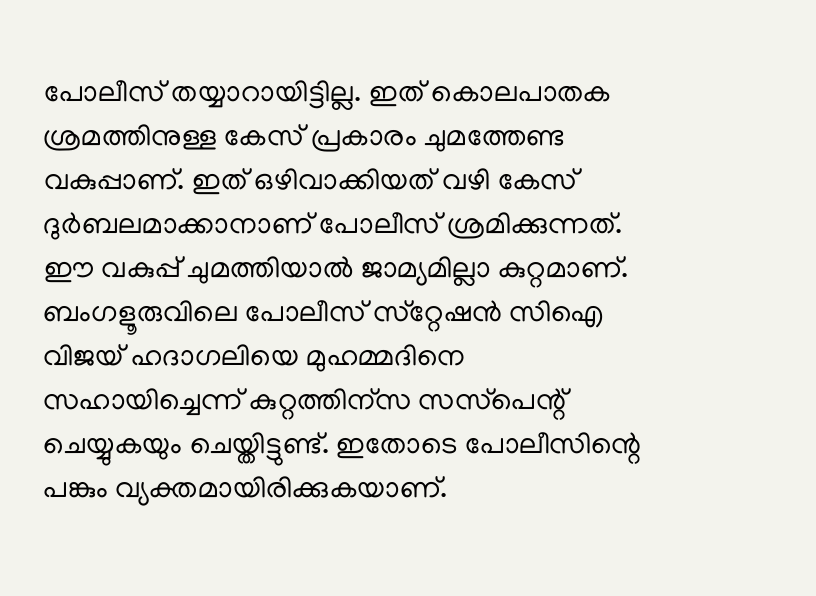പോലീസ് തയ്യാറായിട്ടില്ല. ഇത് കൊലപാതക ശ്രമത്തിനുള്ള കേസ് പ്രകാരം ചുമത്തേണ്ട വകുപ്പാണ്. ഇത് ഒഴിവാക്കിയത് വഴി കേസ് ദുര്‍ബലമാക്കാനാണ് പോലീസ് ശ്രമിക്കുന്നത്. ഈ വകുപ്പ് ചുമത്തിയാല്‍ ജാമ്യമില്ലാ കുറ്റമാണ്. ബംഗളൂരുവിലെ പോലീസ് സ്‌റ്റേഷന്‍ സിഐ വിജയ് ഹദാഗലിയെ മുഹമ്മദിനെ സഹായിച്ചെന്ന് കുറ്റത്തിന്‌സ സസ്‌പെന്റ് ചെയ്യുകയും ചെയ്തിട്ടുണ്ട്. ഇതോടെ പോലീസിന്റെ പങ്കും വ്യക്തമായിരിക്കുകയാണ്.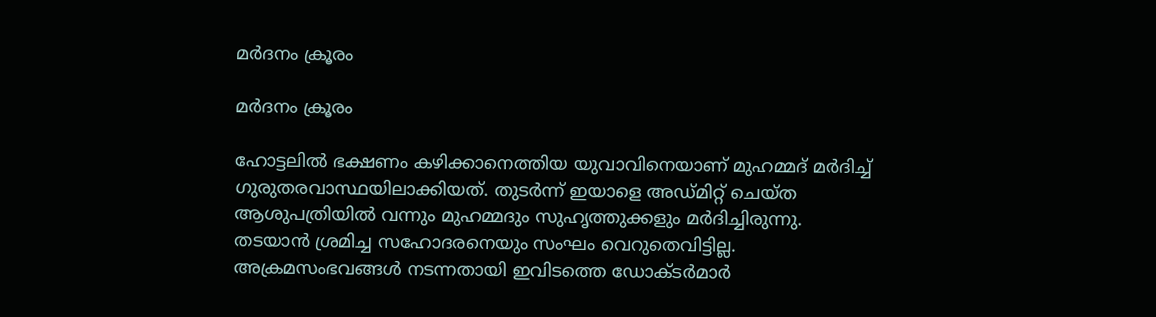മര്‍ദനം ക്രൂരം

മര്‍ദനം ക്രൂരം

ഹോട്ടലില്‍ ഭക്ഷണം കഴിക്കാനെത്തിയ യുവാവിനെയാണ് മുഹമ്മദ് മര്‍ദിച്ച് ഗുരുതരവാസ്ഥയിലാക്കിയത്. തുടര്‍ന്ന് ഇയാളെ അഡ്മിറ്റ് ചെയ്ത ആശുപത്രിയില്‍ വന്നും മുഹമ്മദും സുഹൃത്തുക്കളും മര്‍ദിച്ചിരുന്നു. തടയാന്‍ ശ്രമിച്ച സഹോദരനെയും സംഘം വെറുതെവിട്ടില്ല. അക്രമസംഭവങ്ങള്‍ നടന്നതായി ഇവിടത്തെ ഡോക്ടര്‍മാര്‍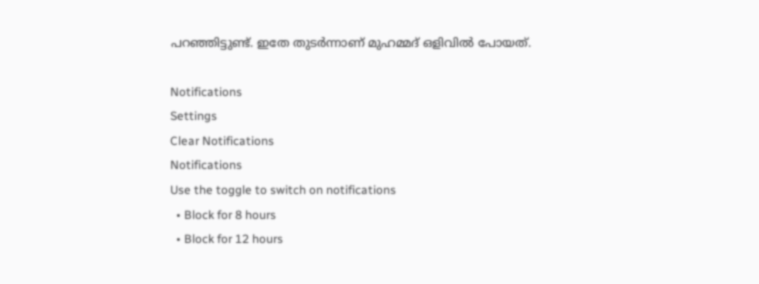പറഞ്ഞിട്ടുണ്ട്. ഇതേ തുടര്‍ന്നാണ് മുഹമ്മദ് ഒളിവില്‍ പോയത്.

Notifications
Settings
Clear Notifications
Notifications
Use the toggle to switch on notifications
  • Block for 8 hours
  • Block for 12 hours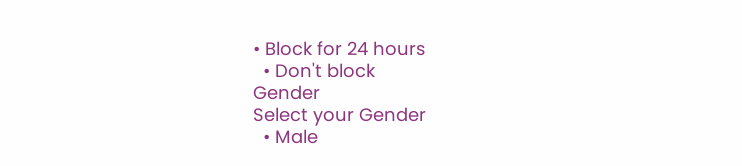• Block for 24 hours
  • Don't block
Gender
Select your Gender
  • Male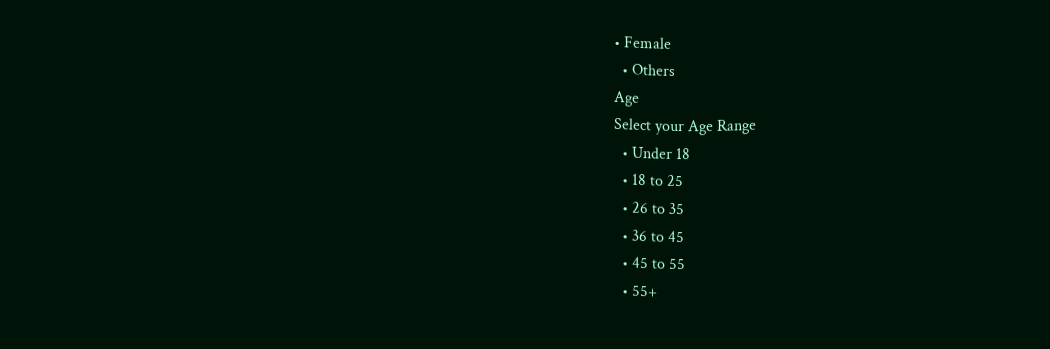• Female
  • Others
Age
Select your Age Range
  • Under 18
  • 18 to 25
  • 26 to 35
  • 36 to 45
  • 45 to 55
  • 55+